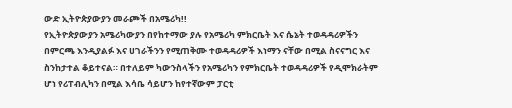ውድ ኢትዮጵያውያን መራጮች በአሜሪካ!!
የኢትዮጵያውያን አሜሪካውያን በየከተማው ያሉ የአሜሪካ ምክርቤት እና ሴኔት ተወዳዳሪዎችን በምርጫ እንዲያልፉ እና ሀገራችንን የሚጠቅሙ ተወዳዳሪዎች እነማን ናቸው በሚል ስናናግር እና ስንከታተል ቆይተናል። በተለይም ካውንስላችን የአሜሪካን የምክርቤት ተወዳዳሪዎች የዲሞክራትም ሆነ የሪፐብሊካን በሚል እሳቤ ሳይሆን ከየተኛውም ፓርቲ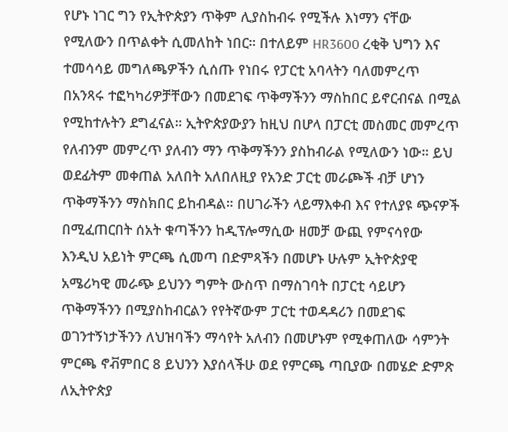የሆኑ ነገር ግን የኢትዮጵያን ጥቅም ሊያስከብሩ የሚችሉ እነማን ናቸው የሚለውን በጥልቀት ሲመለከት ነበር። በተለይም HR3600 ረቂቅ ህግን እና ተመሳሳይ መግለጫዎችን ሲሰጡ የነበሩ የፓርቲ አባላትን ባለመምረጥ በአንጻሩ ተፎካካሪዎቻቸውን በመደገፍ ጥቅማችንን ማስከበር ይኖርብናል በሚል የሚከተሉትን ደግፈናል። ኢትዮጵያውያን ከዚህ በሆላ በፓርቲ መስመር መምረጥ የለብንም መምረጥ ያለብን ማን ጥቅማችንን ያስከብራል የሚለውን ነው። ይህ ወደፊትም መቀጠል አለበት አለበለዚያ የአንድ ፓርቲ መራጮች ብቻ ሆነን ጥቅማችንን ማስክበር ይከብዳል። በሀገራችን ላይማእቀብ እና የተለያዩ ጭናዎች በሚፈጠርበት ሰአት ቁጣችንን ከዲፕሎማሲው ዘመቻ ውጪ የምናሳየው እንዲህ አይነት ምርጫ ሲመጣ በድምጻችን በመሆኑ ሁሉም ኢትዮጵያዊ አሜሪካዊ መራጭ ይህንን ግምት ውስጥ በማስገባት በፓርቲ ሳይሆን ጥቅማችንን በሚያስከብርልን የየትኛውም ፓርቲ ተወዳዳሪን በመደገፍ ወገንተኝነታችንን ለህዝባችን ማሳየት አለብን በመሆኑም የሚቀጠለው ሳምንት ምርጫ ኖቭምበር 8 ይህንን እያሰላችሁ ወደ የምርጫ ጣቢያው በመሄድ ድምጽ ለኢትዮጵያ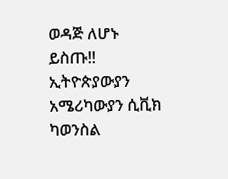ወዳጅ ለሆኑ ይስጡ!!
ኢትዮጵያውያን አሜሪካውያን ሲቪክ ካወንስል